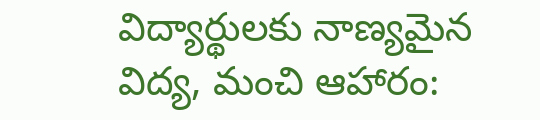విద్యార్థులకు నాణ్యమైన విద్య, మంచి ఆహారం: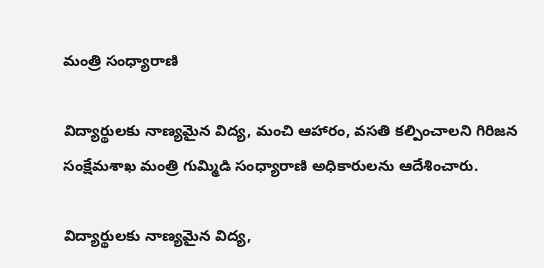మంత్రి సంధ్యారాణి

విద్యార్థులకు నాణ్యమైన విద్య, మంచి ఆహారం, వసతి కల్పించాలని గిరిజన సంక్షేమశాఖ మంత్రి గుమ్మిడి సంధ్యారాణి అధికారులను ఆదేశించారు.

విద్యార్థులకు నాణ్యమైన విద్య,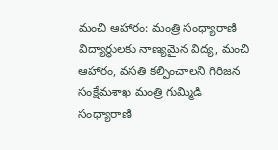మంచి ఆహారం: మంత్రి సంధ్యారాణి
విద్యార్థులకు నాణ్యమైన విద్య, మంచి ఆహారం, వసతి కల్పించాలని గిరిజన సంక్షేమశాఖ మంత్రి గుమ్మిడి సంధ్యారాణి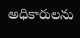అధికారులను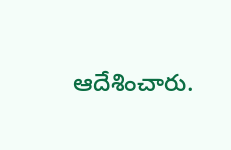ఆదేశించారు.